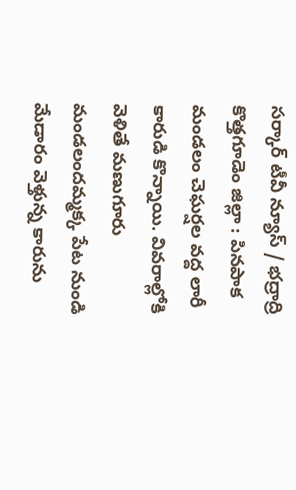సర్కార్ టీవీ న్యూస్ / భద్రాద్రి కొత్తగూడెం జిల్లా : పినపాక మండలం చెఘర్షల వద్ద లారీ కారుడి కొన్నాయి. వివరాల్లోకి వెళితే మణుగూరు మండలందమ్మక్క పేట నుండి మేడారం వెళ్తున్న కారును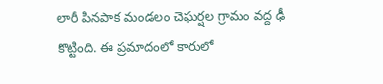లారీ పినపాక మండలం చెఘర్షల గ్రామం వద్ద ఢీ కొట్టింది. ఈ ప్రమాదంలో కారులో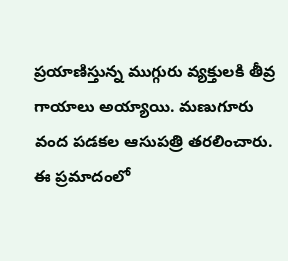ప్రయాణిస్తున్న ముగ్గురు వ్యక్తులకి తీవ్ర గాయాలు అయ్యాయి. మణుగూరు వంద పడకల ఆసుపత్రి తరలించారు. ఈ ప్రమాదంలో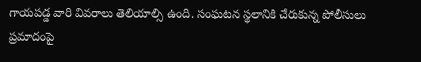గాయపడ్డ వారి వివరాలు తెలియాల్సి ఉంది. సంఘటన స్థలానికి చేరుకున్న పోలీసులు ప్రమాదంపై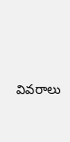వివరాలు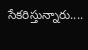సేకరిస్తున్నారు....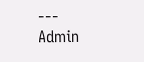---
Admin